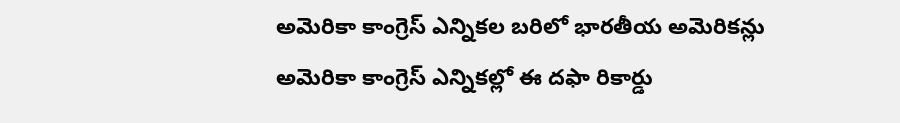అమెరికా కాంగ్రెస్ ఎన్నికల బరిలో భారతీయ అమెరికన్లు
అమెరికా కాంగ్రెస్ ఎన్నికల్లో ఈ దఫా రికార్డు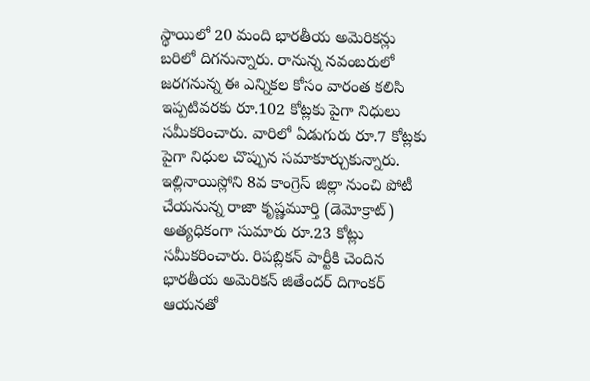స్థాయిలో 20 మంది భారతీయ అమెరికన్లు బరిలో దిగనున్నారు. రానున్న నవంబరులో జరగనున్న ఈ ఎన్నికల కోసం వారంత కలిసి ఇప్పటివరకు రూ.102 కోట్లకు పైగా నిధులు సమీకరించారు. వారిలో ఏడుగురు రూ.7 కోట్లకు పైగా నిధుల చొప్పున సమాకూర్చుకున్నారు. ఇల్లినాయిస్లోని 8వ కాంగ్రెస్ జిల్లా నుంచి పోటీ చేయనున్న రాజా కృష్ణమూర్తి (డెమోక్రాట్) అత్యధికంగా సుమారు రూ.23 కోట్లు సమీకరించారు. రిపబ్లికన్ పార్టీకి చెందిన భారతీయ అమెరికన్ జితేందర్ దిగాంకర్ ఆయనతో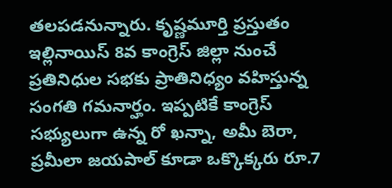తలపడనున్నారు. కృష్ణమూర్తి ప్రస్తుతం ఇల్లినాయిస్ 8వ కాంగ్రెస్ జిల్లా నుంచే ప్రతినిధుల సభకు ప్రాతినిధ్యం వహిస్తున్న సంగతి గమనార్హం. ఇప్పటికే కాంగ్రెస్ సభ్యులుగా ఉన్న రో ఖన్నా, అమీ బెరా, ప్రమీలా జయపాల్ కూడా ఒక్కొక్కరు రూ.7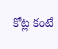కోట్ల కంటే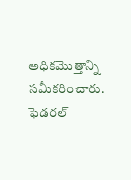అధికమొత్తాన్ని సమీకరించారు. ఫెడరల్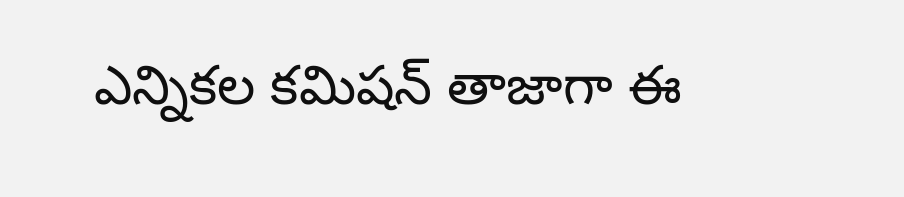ఎన్నికల కమిషన్ తాజాగా ఈ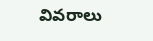వివరాలు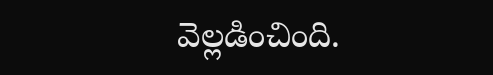వెల్లడించింది.